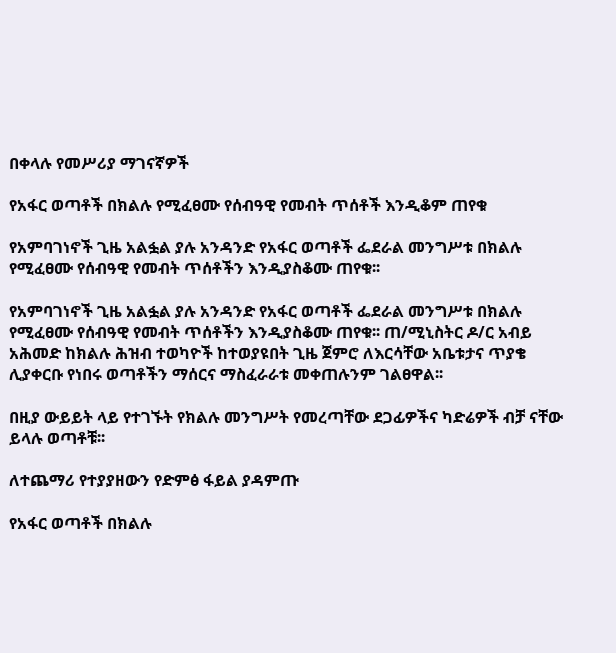በቀላሉ የመሥሪያ ማገናኛዎች

የአፋር ወጣቶች በክልሉ የሚፈፀሙ የሰብዓዊ የመብት ጥሰቶች እንዲቆም ጠየቁ

የአምባገነኖች ጊዜ አልፏል ያሉ አንዳንድ የአፋር ወጣቶች ፌደራል መንግሥቱ በክልሉ የሚፈፀሙ የሰብዓዊ የመብት ጥሰቶችን እንዲያስቆሙ ጠየቁ፡፡

የአምባገነኖች ጊዜ አልፏል ያሉ አንዳንድ የአፋር ወጣቶች ፌደራል መንግሥቱ በክልሉ የሚፈፀሙ የሰብዓዊ የመብት ጥሰቶችን እንዲያስቆሙ ጠየቁ፡፡ ጠ/ሚኒስትር ዶ/ር አብይ አሕመድ ከክልሉ ሕዝብ ተወካዮች ከተወያዩበት ጊዜ ጀምሮ ለእርሳቸው አቤቱታና ጥያቄ ሊያቀርቡ የነበሩ ወጣቶችን ማሰርና ማስፈራራቱ መቀጠሉንም ገልፀዋል፡፡

በዚያ ውይይት ላይ የተገኙት የክልሉ መንግሥት የመረጣቸው ደጋፊዎችና ካድሬዎች ብቻ ናቸው ይላሉ ወጣቶቹ፡፡

ለተጨማሪ የተያያዘውን የድምፅ ፋይል ያዳምጡ

የአፋር ወጣቶች በክልሉ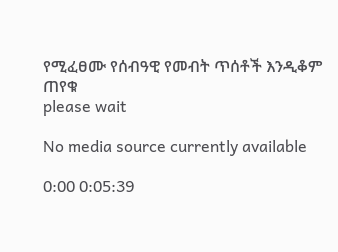የሚፈፀሙ የሰብዓዊ የመብት ጥሰቶች እንዲቆም ጠየቁ
please wait

No media source currently available

0:00 0:05:39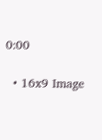0:00

  • 16x9 Image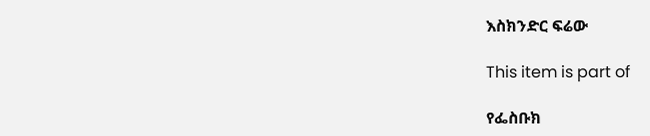እስክንድር ፍሬው

This item is part of

የፌስቡክ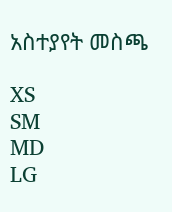አስተያየት መስጫ

XS
SM
MD
LG